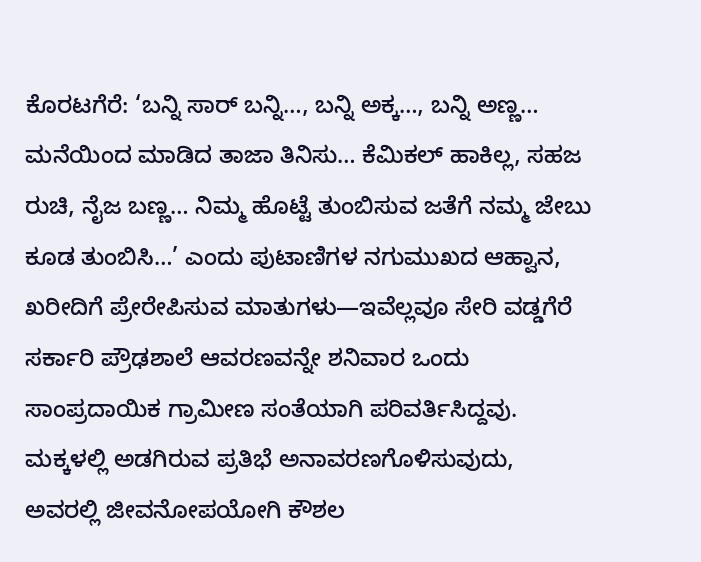ಕೊರಟಗೆರೆ: ‘ಬನ್ನಿ ಸಾರ್ ಬನ್ನಿ…, ಬನ್ನಿ ಅಕ್ಕ…, ಬನ್ನಿ ಅಣ್ಣ… ಮನೆಯಿಂದ ಮಾಡಿದ ತಾಜಾ ತಿನಿಸು… ಕೆಮಿಕಲ್ ಹಾಕಿಲ್ಲ, ಸಹಜ ರುಚಿ, ನೈಜ ಬಣ್ಣ… ನಿಮ್ಮ ಹೊಟ್ಟೆ ತುಂಬಿಸುವ ಜತೆಗೆ ನಮ್ಮ ಜೇಬು ಕೂಡ ತುಂಬಿಸಿ…’ ಎಂದು ಪುಟಾಣಿಗಳ ನಗುಮುಖದ ಆಹ್ವಾನ, ಖರೀದಿಗೆ ಪ್ರೇರೇಪಿಸುವ ಮಾತುಗಳು—ಇವೆಲ್ಲವೂ ಸೇರಿ ವಡ್ಡಗೆರೆ ಸರ್ಕಾರಿ ಪ್ರೌಢಶಾಲೆ ಆವರಣವನ್ನೇ ಶನಿವಾರ ಒಂದು ಸಾಂಪ್ರದಾಯಿಕ ಗ್ರಾಮೀಣ ಸಂತೆಯಾಗಿ ಪರಿವರ್ತಿಸಿದ್ದವು.
ಮಕ್ಕಳಲ್ಲಿ ಅಡಗಿರುವ ಪ್ರತಿಭೆ ಅನಾವರಣಗೊಳಿಸುವುದು, ಅವರಲ್ಲಿ ಜೀವನೋಪಯೋಗಿ ಕೌಶಲ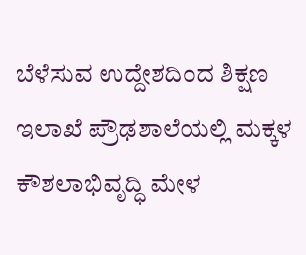ಬೆಳೆಸುವ ಉದ್ದೇಶದಿಂದ ಶಿಕ್ಷಣ ಇಲಾಖೆ ಪ್ರೌಢಶಾಲೆಯಲ್ಲಿ ಮಕ್ಕಳ ಕೌಶಲಾಭಿವೃದ್ಧಿ ಮೇಳ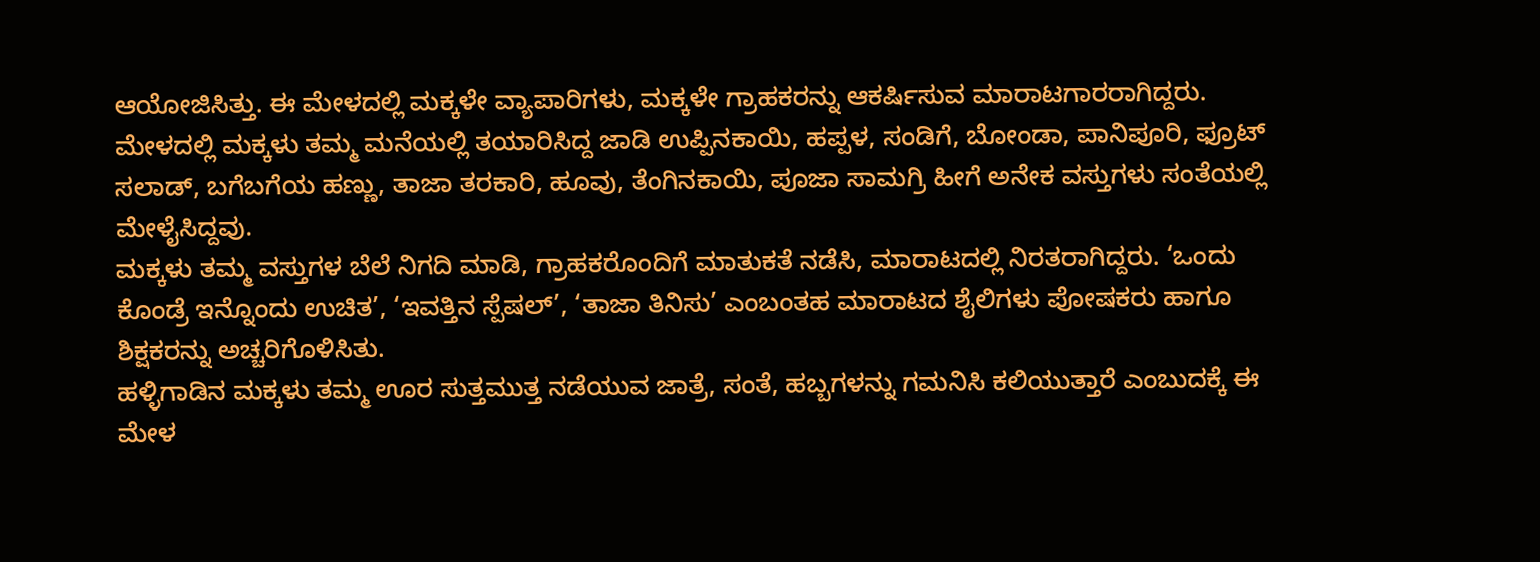ಆಯೋಜಿಸಿತ್ತು. ಈ ಮೇಳದಲ್ಲಿ ಮಕ್ಕಳೇ ವ್ಯಾಪಾರಿಗಳು, ಮಕ್ಕಳೇ ಗ್ರಾಹಕರನ್ನು ಆಕರ್ಷಿಸುವ ಮಾರಾಟಗಾರರಾಗಿದ್ದರು.
ಮೇಳದಲ್ಲಿ ಮಕ್ಕಳು ತಮ್ಮ ಮನೆಯಲ್ಲಿ ತಯಾರಿಸಿದ್ದ ಜಾಡಿ ಉಪ್ಪಿನಕಾಯಿ, ಹಪ್ಪಳ, ಸಂಡಿಗೆ, ಬೋಂಡಾ, ಪಾನಿಪೂರಿ, ಫ್ರೂಟ್ ಸಲಾಡ್, ಬಗೆಬಗೆಯ ಹಣ್ಣು, ತಾಜಾ ತರಕಾರಿ, ಹೂವು, ತೆಂಗಿನಕಾಯಿ, ಪೂಜಾ ಸಾಮಗ್ರಿ ಹೀಗೆ ಅನೇಕ ವಸ್ತುಗಳು ಸಂತೆಯಲ್ಲಿ ಮೇಳೈಸಿದ್ದವು.
ಮಕ್ಕಳು ತಮ್ಮ ವಸ್ತುಗಳ ಬೆಲೆ ನಿಗದಿ ಮಾಡಿ, ಗ್ರಾಹಕರೊಂದಿಗೆ ಮಾತುಕತೆ ನಡೆಸಿ, ಮಾರಾಟದಲ್ಲಿ ನಿರತರಾಗಿದ್ದರು. ‘ಒಂದು ಕೊಂಡ್ರೆ ಇನ್ನೊಂದು ಉಚಿತ’, ‘ಇವತ್ತಿನ ಸ್ಪೆಷಲ್’, ‘ತಾಜಾ ತಿನಿಸು’ ಎಂಬಂತಹ ಮಾರಾಟದ ಶೈಲಿಗಳು ಪೋಷಕರು ಹಾಗೂ ಶಿಕ್ಷಕರನ್ನು ಅಚ್ಚರಿಗೊಳಿಸಿತು.
ಹಳ್ಳಿಗಾಡಿನ ಮಕ್ಕಳು ತಮ್ಮ ಊರ ಸುತ್ತಮುತ್ತ ನಡೆಯುವ ಜಾತ್ರೆ, ಸಂತೆ, ಹಬ್ಬಗಳನ್ನು ಗಮನಿಸಿ ಕಲಿಯುತ್ತಾರೆ ಎಂಬುದಕ್ಕೆ ಈ ಮೇಳ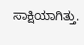ಸಾಕ್ಷಿಯಾಗಿತ್ತು.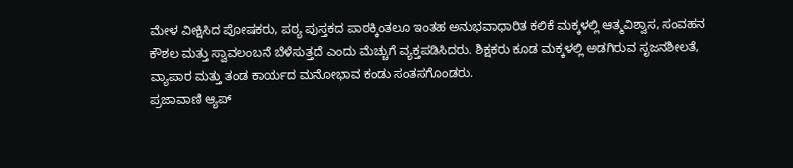ಮೇಳ ವೀಕ್ಷಿಸಿದ ಪೋಷಕರು, ಪಠ್ಯ ಪುಸ್ತಕದ ಪಾಠಕ್ಕಿಂತಲೂ ಇಂತಹ ಅನುಭವಾಧಾರಿತ ಕಲಿಕೆ ಮಕ್ಕಳಲ್ಲಿ ಆತ್ಮವಿಶ್ವಾಸ, ಸಂವಹನ ಕೌಶಲ ಮತ್ತು ಸ್ವಾವಲಂಬನೆ ಬೆಳೆಸುತ್ತದೆ ಎಂದು ಮೆಚ್ಚುಗೆ ವ್ಯಕ್ತಪಡಿಸಿದರು. ಶಿಕ್ಷಕರು ಕೂಡ ಮಕ್ಕಳಲ್ಲಿ ಅಡಗಿರುವ ಸೃಜನಶೀಲತೆ, ವ್ಯಾಪಾರ ಮತ್ತು ತಂಡ ಕಾರ್ಯದ ಮನೋಭಾವ ಕಂಡು ಸಂತಸಗೊಂಡರು.
ಪ್ರಜಾವಾಣಿ ಆ್ಯಪ್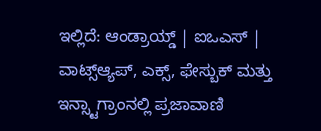ಇಲ್ಲಿದೆ: ಆಂಡ್ರಾಯ್ಡ್ | ಐಒಎಸ್ | ವಾಟ್ಸ್ಆ್ಯಪ್, ಎಕ್ಸ್, ಫೇಸ್ಬುಕ್ ಮತ್ತು ಇನ್ಸ್ಟಾಗ್ರಾಂನಲ್ಲಿ ಪ್ರಜಾವಾಣಿ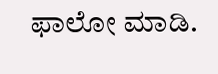ಫಾಲೋ ಮಾಡಿ.